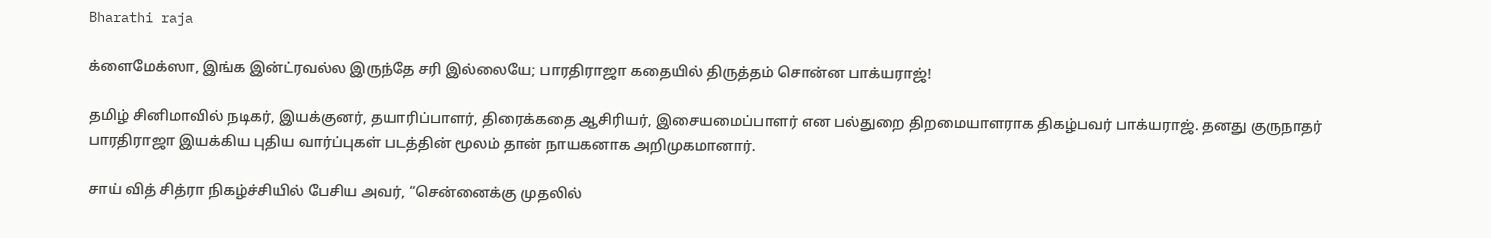Bharathi raja

க்ளைமேக்ஸா, இங்க இன்ட்ரவல்ல இருந்தே சரி இல்லையே; பாரதிராஜா கதையில் திருத்தம் சொன்ன பாக்யராஜ்!

தமிழ் சினிமாவில் நடிகர், இயக்குனர், தயாரிப்பாளர், திரைக்கதை ஆசிரியர், இசையமைப்பாளர் என பல்துறை திறமையாளராக திகழ்பவர் பாக்யராஜ். தனது குருநாதர் பாரதிராஜா இயக்கிய புதிய வார்ப்புகள் படத்தின் மூலம் தான் நாயகனாக அறிமுகமானார்.

சாய் வித் சித்ரா நிகழ்ச்சியில் பேசிய அவர், “சென்னைக்கு முதலில்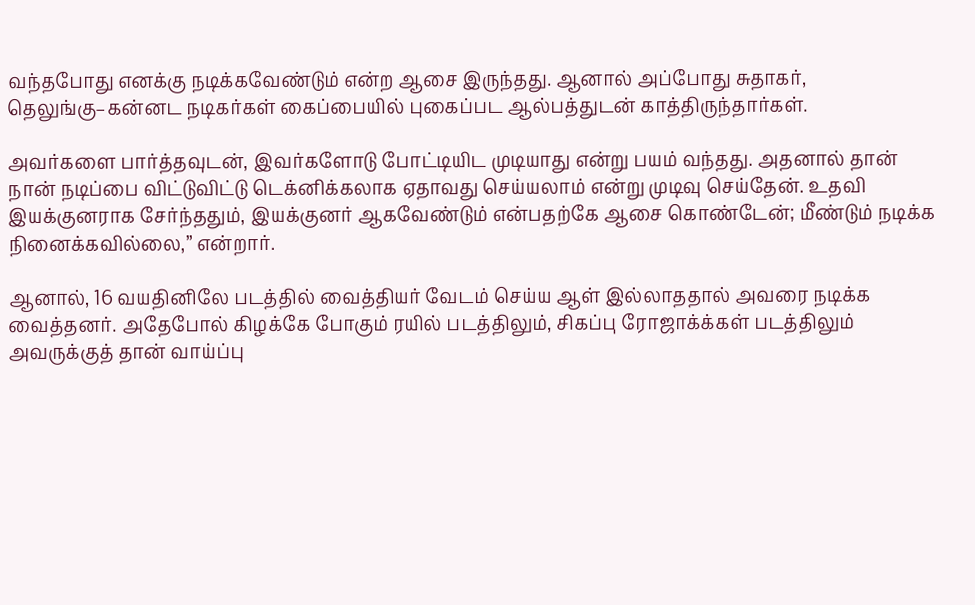வந்தபோது எனக்கு நடிக்கவேண்டும் என்ற ஆசை இருந்தது. ஆனால் அப்போது சுதாகர், தெலுங்கு–கன்னட நடிகர்கள் கைப்பையில் புகைப்பட ஆல்பத்துடன் காத்திருந்தார்கள்.

அவர்களை பார்த்தவுடன், இவர்களோடு போட்டியிட முடியாது என்று பயம் வந்தது. அதனால் தான் நான் நடிப்பை விட்டுவிட்டு டெக்னிக்கலாக ஏதாவது செய்யலாம் என்று முடிவு செய்தேன். உதவி இயக்குனராக சேர்ந்ததும், இயக்குனர் ஆகவேண்டும் என்பதற்கே ஆசை கொண்டேன்; மீண்டும் நடிக்க நினைக்கவில்லை,” என்றார்.

ஆனால், 16 வயதினிலே படத்தில் வைத்தியர் வேடம் செய்ய ஆள் இல்லாததால் அவரை நடிக்க வைத்தனர். அதேபோல் கிழக்கே போகும் ரயில் படத்திலும், சிகப்பு ரோஜாக்க்கள் படத்திலும் அவருக்குத் தான் வாய்ப்பு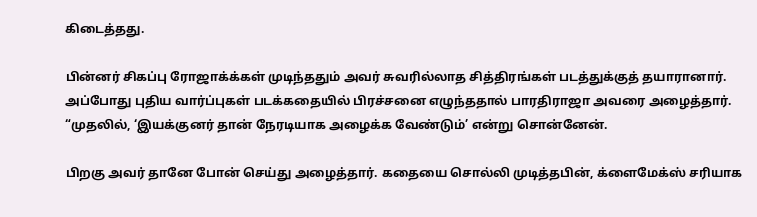கிடைத்தது.

பின்னர் சிகப்பு ரோஜாக்க்கள் முடிந்ததும் அவர் சுவரில்லாத சித்திரங்கள் படத்துக்குத் தயாரானார். அப்போது புதிய வார்ப்புகள் படக்கதையில் பிரச்சனை எழுந்ததால் பாரதிராஜா அவரை அழைத்தார். “முதலில், ‘இயக்குனர் தான் நேரடியாக அழைக்க வேண்டும்’ என்று சொன்னேன்.

பிறகு அவர் தானே போன் செய்து அழைத்தார். கதையை சொல்லி முடித்தபின், க்ளைமேக்ஸ் சரியாக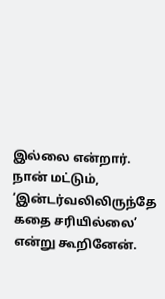இல்லை என்றார். நான் மட்டும், ‘இன்டர்வலிலிருந்தே கதை சரியில்லை’ என்று கூறினேன்.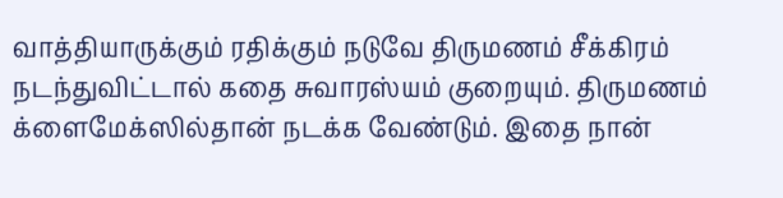வாத்தியாருக்கும் ரதிக்கும் நடுவே திருமணம் சீக்கிரம் நடந்துவிட்டால் கதை சுவாரஸ்யம் குறையும். திருமணம் க்ளைமேக்ஸில்தான் நடக்க வேண்டும். இதை நான்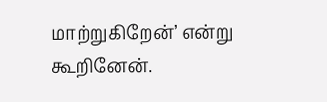மாற்றுகிறேன்’ என்று கூறினேன்.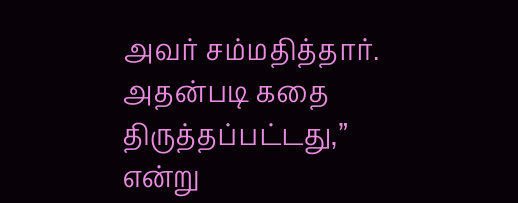அவர் சம்மதித்தார். அதன்படி கதை திருத்தப்பட்டது,” என்று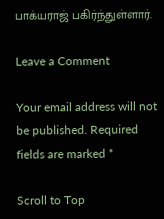பாக்யராஜ் பகிர்ந்துள்ளார்.

Leave a Comment

Your email address will not be published. Required fields are marked *

Scroll to Top